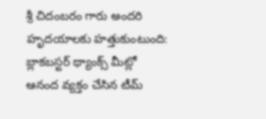శ్రీ చిదంబరం గారు అందరి హృదయాలకు హత్తుకుంటుంది: బ్లాకబస్టర్ థ్యాంక్స్ మీట్లో ఆనంద వ్యక్తం చేసిన టీమ్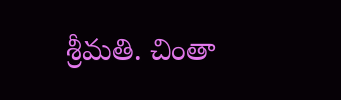శ్రీమతి. చింతా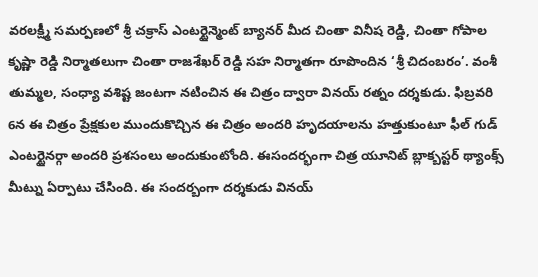వరలక్ష్మీ సమర్పణలో శ్రీ చక్రాస్ ఎంటర్టైన్మెంట్ బ్యానర్ మీద చింతా వినీష రెడ్డి, చింతా గోపాల కృష్ణా రెడ్డి నిర్మాతలుగా చింతా రాజశేఖర్ రెడ్డి సహ నిర్మాతగా రూపొందిన ‘శ్రీ చిదంబరం’. వంశీ తుమ్మల, సంధ్యా వశిష్ట జంటగా నటించిన ఈ చిత్రం ద్వారా వినయ్ రత్నం దర్శకుడు. ఫిబ్రవరి 6న ఈ చిత్రం ప్రేక్షకుల ముందుకొచ్చిన ఈ చిత్రం అందరి హృదయాలను హత్తుకుంటూ ఫీల్ గుడ్ ఎంటర్టైనర్గా అందరి ప్రశసంలు అందుకుంటోంది. ఈసందర్భంగా చిత్ర యూనిట్ బ్లాక్బస్టర్ థ్యాంక్స్ మీట్ను ఏర్పాటు చేసింది. ఈ సందర్బంగా దర్శకుడు వినయ్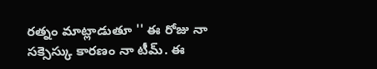రత్నం మాట్లాడుతూ '' ఈ రోజు నా సక్సెస్కు కారణం నా టీమ్. ఈ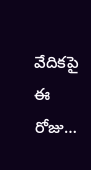వేదికపై ఈ రోజు…